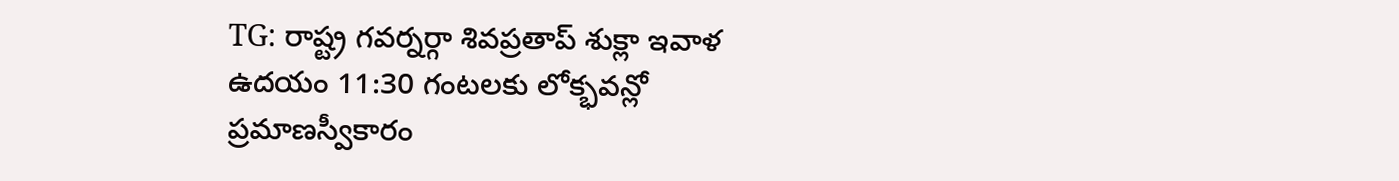TG: రాష్ట్ర గవర్నర్గా శివప్రతాప్ శుక్లా ఇవాళ ఉదయం 11:30 గంటలకు లోక్భవన్లో ప్రమాణస్వీకారం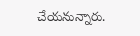చేయనున్నారు.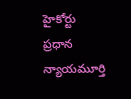హైకోర్టు ప్రధాన న్యాయమూర్తి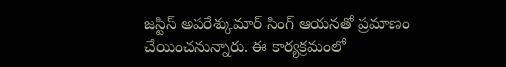జస్టిస్ అపరేశ్కుమార్ సింగ్ ఆయనతో ప్రమాణం చేయించనున్నారు. ఈ కార్యక్రమంలో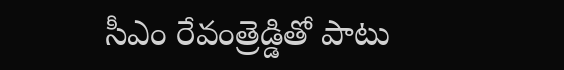సీఎం రేవంత్రెడ్డితో పాటు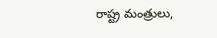రాష్ట్ర మంత్రులు,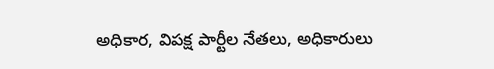అధికార, విపక్ష పార్టీల నేతలు, అధికారులు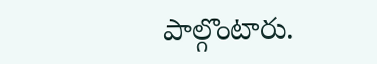పాల్గొంటారు.